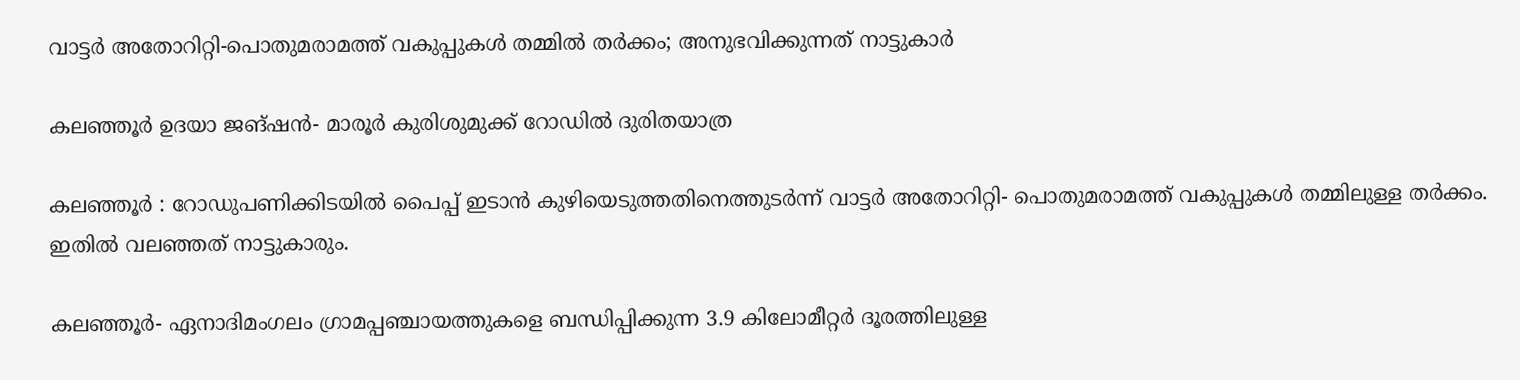വാട്ടർ അതോറിറ്റി-പൊതുമരാമത്ത് വകുപ്പുകൾ തമ്മിൽ തർക്കം; അനുഭവിക്കുന്നത് നാട്ടുകാർ

കലഞ്ഞൂർ ഉദയാ ജങ്ഷൻ- മാരൂർ കുരിശുമുക്ക് റോഡിൽ ദുരിതയാത്ര

കലഞ്ഞൂർ : റോഡുപണിക്കിടയിൽ പൈപ്പ് ഇടാൻ കുഴിയെടുത്തതിനെത്തുടർന്ന് വാട്ടർ അതോറിറ്റി- പൊതുമരാമത്ത് വകുപ്പുകൾ തമ്മിലുള്ള തർക്കം. ഇതിൽ വലഞ്ഞത് നാട്ടുകാരും.

കലഞ്ഞൂർ- ഏനാദിമംഗലം ഗ്രാമപ്പഞ്ചായത്തുകളെ ബന്ധിപ്പിക്കുന്ന 3.9 കിലോമീറ്റർ ദൂരത്തിലുള്ള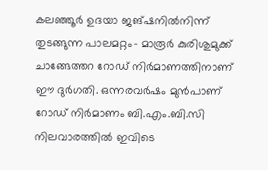കലഞ്ഞൂർ ഉദയാ ജങ്ഷനിൽനിന്ന് തുടങ്ങുന്ന പാലമറ്റം- മാരൂർ കുരിശുമുക്ക് ചാങ്ങേത്തറ റോഡ് നിർമാണത്തിനാണ് ഈ ദുർഗതി. ഒന്നരവർഷം മുൻപാണ് റോഡ് നിർമാണം ബി.എം.ബി.സി നിലവാരത്തിൽ ഇവിടെ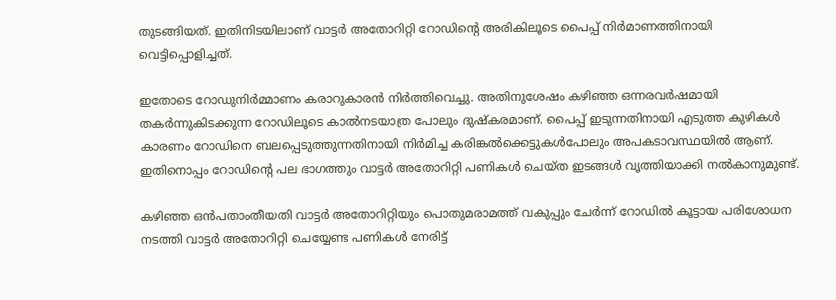തുടങ്ങിയത്. ഇതിനിടയിലാണ് വാട്ടർ അതോറിറ്റി റോഡിന്റെ അരികിലൂടെ പൈപ്പ് നിർമാണത്തിനായി വെട്ടിപ്പൊളിച്ചത്.

ഇതോടെ റോഡുനിർമ്മാണം കരാറുകാരൻ നിർത്തിവെച്ചു. അതിനുശേഷം കഴിഞ്ഞ ഒന്നരവർഷമായി തകർന്നുകിടക്കുന്ന റോഡിലൂടെ കാൽനടയാത്ര പോലും ദുഷ്‌കരമാണ്. പൈപ്പ് ഇടുന്നതിനായി എടുത്ത കുഴികൾ കാരണം റോഡിനെ ബലപ്പെടുത്തുന്നതിനായി നിർമിച്ച കരിങ്കൽക്കെട്ടുകൾപോലും അപകടാവസ്ഥയിൽ ആണ്. ഇതിനൊപ്പം റോഡിന്റെ പല ഭാഗത്തും വാട്ടർ അതോറിറ്റി പണികൾ ചെയ്ത ഇടങ്ങൾ വൃത്തിയാക്കി നൽകാനുമുണ്ട്.

കഴിഞ്ഞ ഒൻപതാംതീയതി വാട്ടർ അതോറിറ്റിയും പൊതുമരാമത്ത് വകുപ്പും ചേർന്ന് റോഡിൽ കൂട്ടായ പരിശോധന നടത്തി വാട്ടർ അതോറിറ്റി ചെയ്യേണ്ട പണികൾ നേരിട്ട്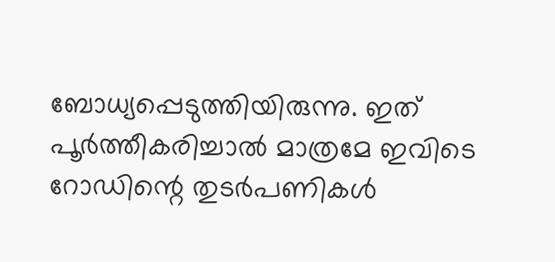ബോധ്യപ്പെടുത്തിയിരുന്നു. ഇത് പൂർത്തീകരിച്ചാൽ മാത്രമേ ഇവിടെ റോഡിന്റെ തുടർപണികൾ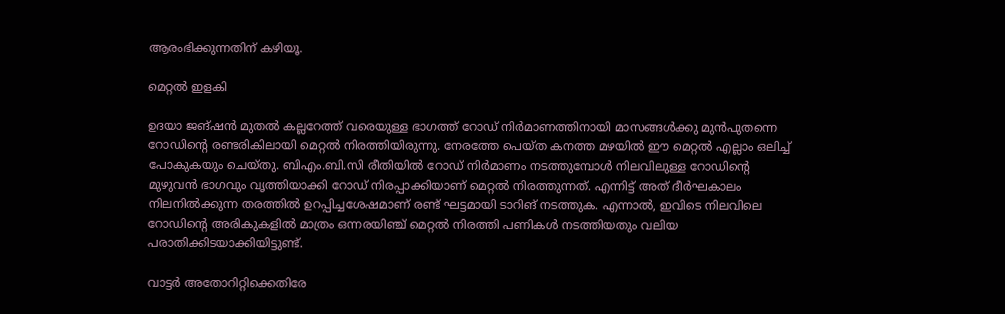ആരംഭിക്കുന്നതിന് കഴിയൂ.

മെറ്റൽ ഇളകി

ഉദയാ ജങ്ഷൻ മുതൽ കല്ലറേത്ത് വരെയുള്ള ഭാഗത്ത് റോഡ് നിർമാണത്തിനായി മാസങ്ങൾക്കു മുൻപുതന്നെ റോഡിന്റെ രണ്ടരികിലായി മെറ്റൽ നിരത്തിയിരുന്നു. നേരത്തേ പെയ്ത കനത്ത മഴയിൽ ഈ മെറ്റൽ എല്ലാം ഒലിച്ച് പോകുകയും ചെയ്തു. ബിഎം.ബി.സി രീതിയിൽ റോഡ് നിർമാണം നടത്തുമ്പോൾ നിലവിലുള്ള റോഡിന്റെ മുഴുവൻ ഭാഗവും വൃത്തിയാക്കി റോഡ് നിരപ്പാക്കിയാണ് മെറ്റൽ നിരത്തുന്നത്. എന്നിട്ട് അത് ദീർഘകാലം നിലനിൽക്കുന്ന തരത്തിൽ ഉറപ്പിച്ചശേഷമാണ് രണ്ട് ഘട്ടമായി ടാറിങ് നടത്തുക. എന്നാൽ, ഇവിടെ നിലവിലെ റോഡിന്റെ അരികുകളിൽ മാത്രം ഒന്നരയിഞ്ച് മെറ്റൽ നിരത്തി പണികൾ നടത്തിയതും വലിയ പരാതിക്കിടയാക്കിയിട്ടുണ്ട്.

വാട്ടർ അതോറിറ്റിക്കെതിരേ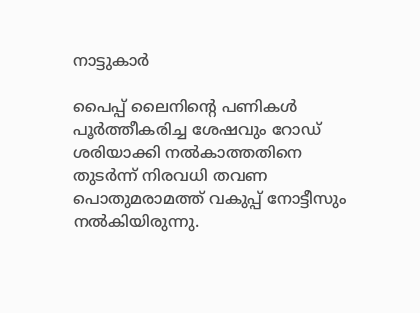നാട്ടുകാർ

പൈപ്പ് ലൈനിന്റെ പണികൾ പൂർത്തീകരിച്ച ശേഷവും റോഡ് ശരിയാക്കി നൽകാത്തതിനെ തുടർന്ന് നിരവധി തവണ പൊതുമരാമത്ത് വകുപ്പ് നോട്ടീസും നൽകിയിരുന്നു.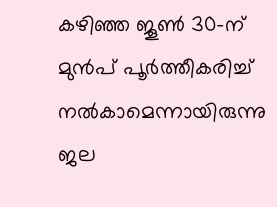കഴിഞ്ഞ ജൂൺ 30-ന് മുൻപ് പൂർത്തീകരിച്ച് നൽകാമെന്നായിരുന്നു ജല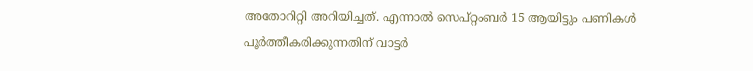അതോറിറ്റി അറിയിച്ചത്. എന്നാൽ സെപ്റ്റംബർ 15 ആയിട്ടും പണികൾ പൂർത്തീകരിക്കുന്നതിന് വാട്ടർ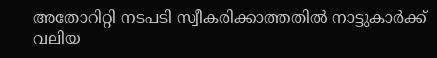അതോറിറ്റി നടപടി സ്വീകരിക്കാത്തതിൽ നാട്ടുകാർക്ക് വലിയ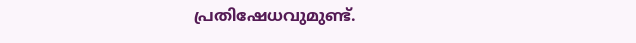പ്രതിഷേധവുമുണ്ട്.